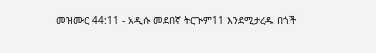መዝሙር 44:11 - አዲሱ መደበኛ ትርጒም11 እንደሚታረዱ በጎች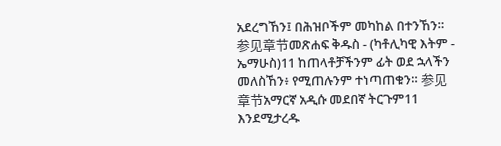አደረግኸን፤ በሕዝቦችም መካከል በተንኸን። 参见章节መጽሐፍ ቅዱስ - (ካቶሊካዊ እትም - ኤማሁስ)11 ከጠላቶቻችንም ፊት ወደ ኋላችን መለስኸን፥ የሚጠሉንም ተነጣጠቁን። 参见章节አማርኛ አዲሱ መደበኛ ትርጉም11 እንደሚታረዱ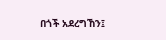በጎች አደረግኸን፤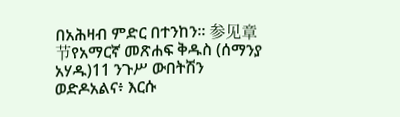በአሕዛብ ምድር በተንከን። 参见章节የአማርኛ መጽሐፍ ቅዱስ (ሰማንያ አሃዱ)11 ንጉሥ ውበትሽን ወድዶአልና፥ እርሱ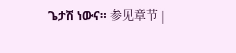ጌታሽ ነውና። 参见章节 |